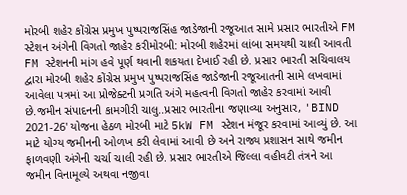મોરબી શહેર કોંગ્રેસ પ્રમુખ પુષ્પરાજસિંહ જાડેજાની રજૂઆત સામે પ્રસાર ભારતીએ FM સ્ટેશન અંગેની વિગતો જાહેર કરીમોરબી: મોરબી શહેરમાં લાંબા સમયથી ચાલી આવતી FM સ્ટેશનની માંગ હવે પૂર્ણ થવાની શકયતા દેખાઈ રહી છે. પ્રસાર ભારતી સચિવાલય દ્વારા મોરબી શહેર કોંગ્રેસ પ્રમુખ પુષ્પરાજસિંહ જાડેજાની રજૂઆતની સામે લખવામાં આવેલા પત્રમાં આ પ્રોજેક્ટની પ્રગતિ અંગે મહત્વની વિગતો જાહેર કરવામાં આવી છે.જમીન સંપાદનની કામગીરી ચાલુ..પ્રસાર ભારતીના જણાવ્યા અનુસાર, 'BIND 2021-26' યોજના હેઠળ મોરબી માટે 5kW FM સ્ટેશન મંજૂર કરવામાં આવ્યું છે. આ માટે યોગ્ય જમીનની ઓળખ કરી લેવામાં આવી છે અને રાજ્ય પ્રશાસન સાથે જમીન ફાળવણી અંગેની ચર્ચા ચાલી રહી છે. પ્રસાર ભારતીએ જિલ્લા વહીવટી તંત્રને આ જમીન વિનામૂલ્યે અથવા નજીવા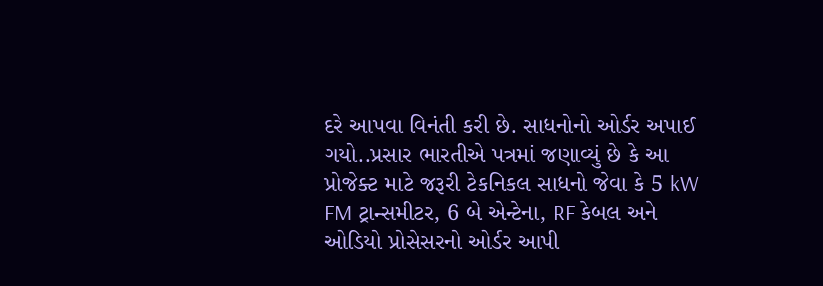દરે આપવા વિનંતી કરી છે. સાધનોનો ઓર્ડર અપાઈ ગયો..પ્રસાર ભારતીએ પત્રમાં જણાવ્યું છે કે આ પ્રોજેક્ટ માટે જરૂરી ટેકનિકલ સાધનો જેવા કે 5 kW FM ટ્રાન્સમીટર, 6 બે એન્ટેના, RF કેબલ અને ઓડિયો પ્રોસેસરનો ઓર્ડર આપી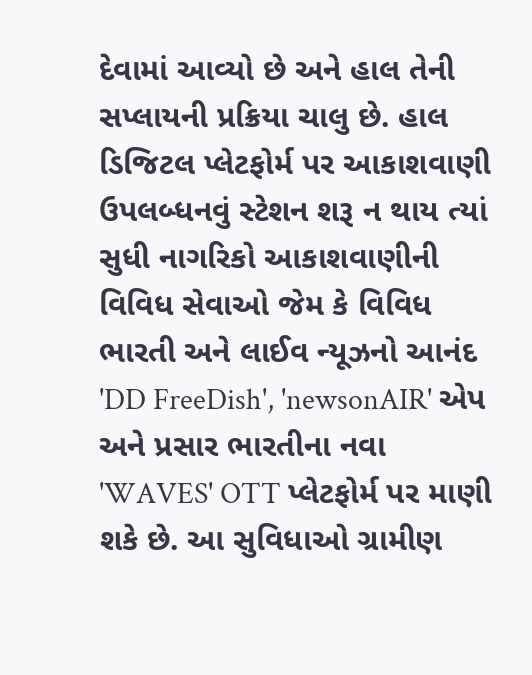દેવામાં આવ્યો છે અને હાલ તેની સપ્લાયની પ્રક્રિયા ચાલુ છે. હાલ ડિજિટલ પ્લેટફોર્મ પર આકાશવાણી ઉપલબ્ધનવું સ્ટેશન શરૂ ન થાય ત્યાં સુધી નાગરિકો આકાશવાણીની વિવિધ સેવાઓ જેમ કે વિવિધ ભારતી અને લાઈવ ન્યૂઝનો આનંદ 'DD FreeDish', 'newsonAIR' એપ અને પ્રસાર ભારતીના નવા 'WAVES' OTT પ્લેટફોર્મ પર માણી શકે છે. આ સુવિધાઓ ગ્રામીણ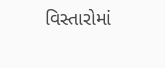વિસ્તારોમાં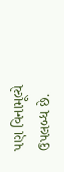પણ વિનામૂલ્યે ઉપલબ્ધ છે.